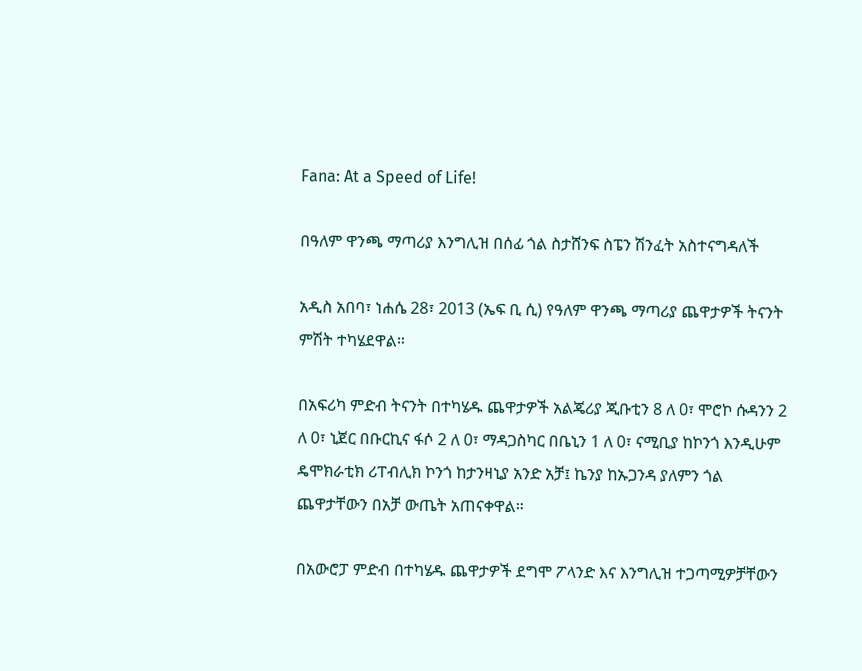Fana: At a Speed of Life!

በዓለም ዋንጫ ማጣሪያ እንግሊዝ በሰፊ ጎል ስታሸንፍ ስፔን ሽንፈት አስተናግዳለች

አዲስ አበባ፣ ነሐሴ 28፣ 2013 (ኤፍ ቢ ሲ) የዓለም ዋንጫ ማጣሪያ ጨዋታዎች ትናንት ምሽት ተካሄደዋል።

በአፍሪካ ምድብ ትናንት በተካሄዱ ጨዋታዎች አልጄሪያ ጂቡቲን 8 ለ 0፣ ሞሮኮ ሱዳንን 2 ለ 0፣ ኒጀር በቡርኪና ፋሶ 2 ለ 0፣ ማዳጋስካር በቤኒን 1 ለ 0፣ ናሚቢያ ከኮንጎ እንዲሁም ዴሞክራቲክ ሪፐብሊክ ኮንጎ ከታንዛኒያ አንድ አቻ፤ ኬንያ ከኡጋንዳ ያለምን ጎል ጨዋታቸውን በአቻ ውጤት አጠናቀዋል።

በአውሮፓ ምድብ በተካሄዱ ጨዋታዎች ደግሞ ፖላንድ እና እንግሊዝ ተጋጣሚዎቻቸውን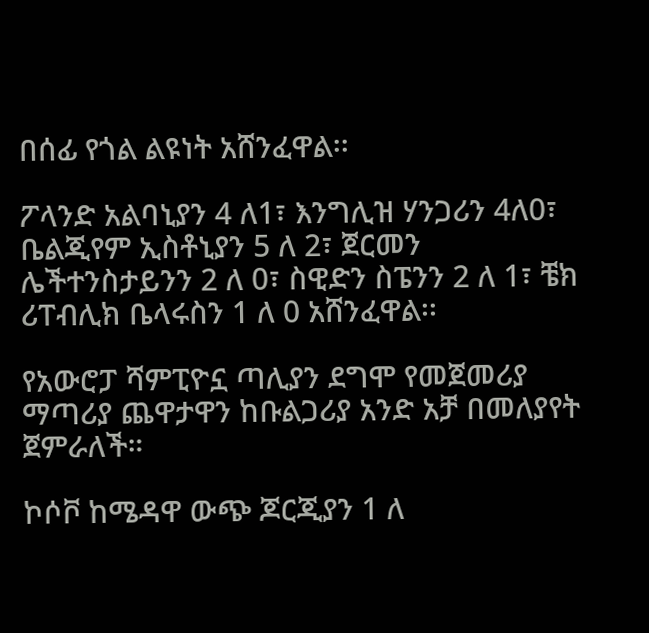በሰፊ የጎል ልዩነት አሸንፈዋል፡፡

ፖላንድ አልባኒያን 4 ለ1፣ እንግሊዝ ሃንጋሪን 4ለ0፣ ቤልጂየም ኢስቶኒያን 5 ለ 2፣ ጀርመን ሌችተንስታይንን 2 ለ 0፣ ስዊድን ስፔንን 2 ለ 1፣ ቼክ ሪፐብሊክ ቤላሩስን 1 ለ 0 አሸንፈዋል፡፡

የአውሮፓ ሻምፒዮኗ ጣሊያን ደግሞ የመጀመሪያ ማጣሪያ ጨዋታዋን ከቡልጋሪያ አንድ አቻ በመለያየት ጀምራለች።

ኮሶቮ ከሜዳዋ ውጭ ጆርጂያን 1 ለ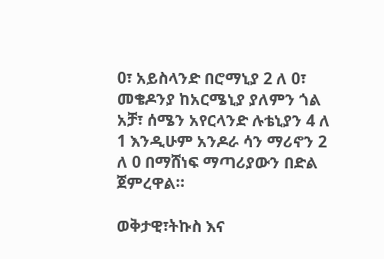0፣ አይስላንድ በሮማኒያ 2 ለ 0፣ መቄዶንያ ከአርሜኒያ ያለምን ጎል አቻ፣ ሰሜን አየርላንድ ሉቴኒያን 4 ለ 1 እንዲሁም አንዶራ ሳን ማሪኖን 2 ለ 0 በማሸነፍ ማጣሪያውን በድል ጀምረዋል።

ወቅታዊ፣ትኩስ እና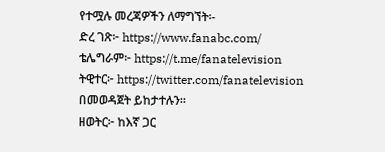የተሟሉ መረጃዎችን ለማግኘት፡-
ድረ ገጽ፦ https://www.fanabc.com/
ቴሌግራም፦ https://t.me/fanatelevision
ትዊተር፦ https://twitter.com/fanatelevision በመወዳጀት ይከታተሉን፡፡
ዘወትር፦ ከእኛ ጋር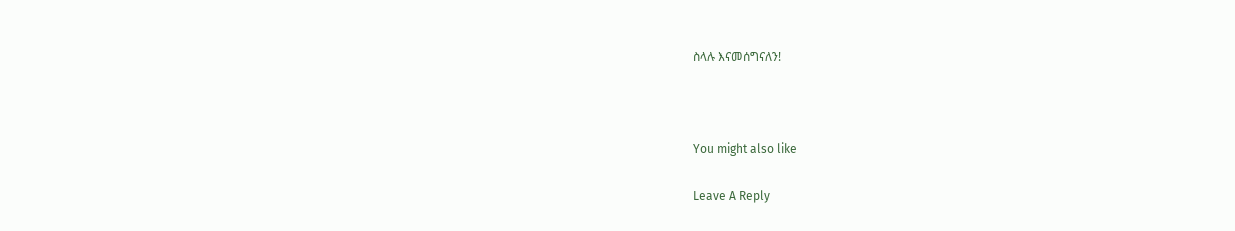ስላሉ እናመሰግናለን!



You might also like

Leave A Reply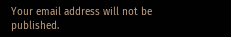Your email address will not be published.